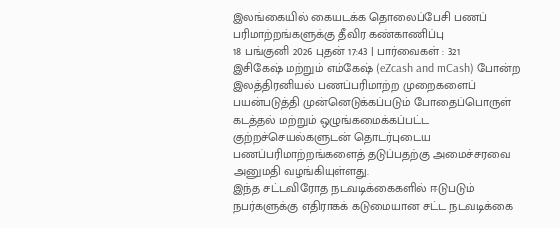இலங்கையில் கையடக்க தொலைப்பேசி பணப் பரிமாற்றங்களுக்கு தீவிர கண்காணிப்பு
18 பங்குனி 2026 புதன் 17:43 | பார்வைகள் : 321
இசிகேஷ் மற்றும் எம்கேஷ் (eZcash and mCash) போன்ற இலத்திரனியல் பணப்பரிமாற்ற முறைகளைப் பயன்படுத்தி முன்னெடுக்கப்படும் போதைப்பொருள் கடத்தல் மற்றும் ஒழுங்கமைக்கப்பட்ட குற்றச்செயல்களுடன் தொடர்புடைய பணப்பரிமாற்றங்களைத் தடுப்பதற்கு அமைச்சரவை அனுமதி வழங்கியுள்ளது.
இந்த சட்டவிரோத நடவடிக்கைகளில் ஈடுபடும் நபர்களுக்கு எதிராகக் கடுமையான சட்ட நடவடிக்கை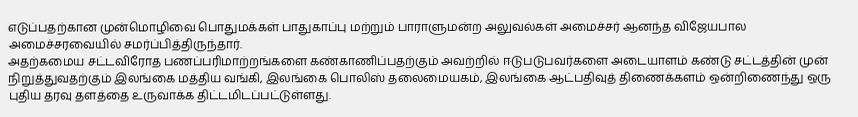எடுப்பதற்கான முன்மொழிவை பொதுமக்கள் பாதுகாப்பு மற்றும் பாராளுமன்ற அலுவல்கள் அமைச்சர் ஆனந்த விஜேயபால அமைச்சரவையில் சமர்ப்பித்திருந்தார்.
அதற்கமைய சட்டவிரோத பணப்பரிமாற்றங்களை கண்காணிப்பதற்கும் அவற்றில் ஈடுபடுபவர்களை அடையாளம் கண்டு சட்டத்தின் முன் நிறுத்துவதற்கும் இலங்கை மத்திய வங்கி, இலங்கை பொலிஸ் தலைமையகம், இலங்கை ஆட்பதிவுத் திணைக்களம் ஒன்றிணைந்து ஒரு புதிய தரவு தளத்தை உருவாக்க திட்டமிடப்பட்டுள்ளது.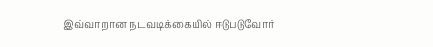இவ்வாறான நடவடிக்கையில் ஈடுபடுவோர்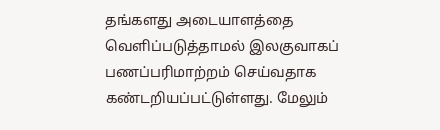தங்களது அடையாளத்தை வெளிப்படுத்தாமல் இலகுவாகப் பணப்பரிமாற்றம் செய்வதாக கண்டறியப்பட்டுள்ளது. மேலும்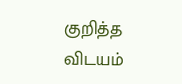குறித்த விடயம்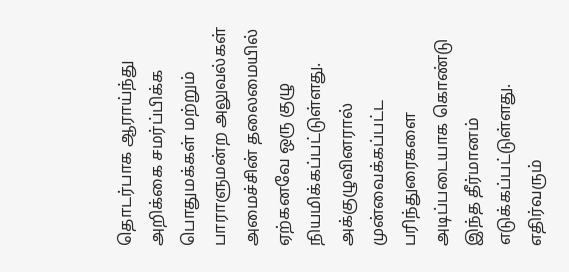தொடர்பாக ஆராய்ந்து அறிக்கை சமர்ப்பிக்க பொதுமக்கள் மற்றும் பாராளுமன்ற அலுவல்கள் அமைச்சின் தலைமையில் ஏற்கனவே ஒரு குழு நியமிக்கப்பட்டுள்ளது.
அக்குழுவினரால் முன்வைக்கப்பட்ட பரிந்துரைகளை அடிப்படையாக கொண்டு இந்த தீர்மானம் எடுக்கப்பட்டுள்ளது. எதிர்வரும்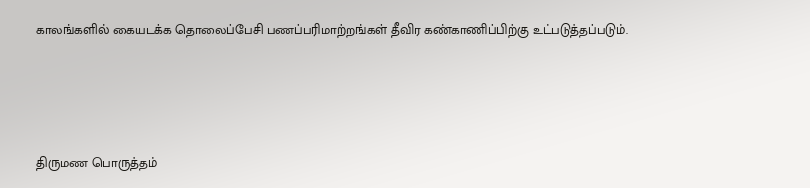காலங்களில் கையடக்க தொலைப்பேசி பணப்பரிமாற்றங்கள் தீவிர கண்காணிப்பிற்கு உட்படுத்தப்படும்.






திருமண பொருத்தம்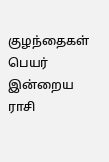குழந்தைகள் பெயர்
இன்றைய ராசி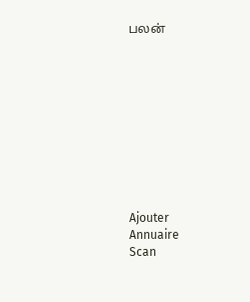பலன்










Ajouter
Annuaire
Scan